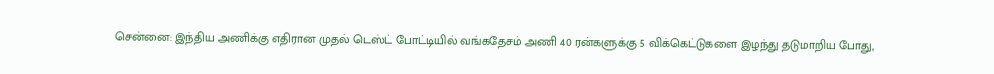சென்னை: இந்திய அணிக்கு எதிரான முதல் டெஸ்ட் போட்டியில் வங்கதேசம் அணி 40 ரன்களுக்கு 5 விக்கெட்டுகளை இழந்து தடுமாறிய போது,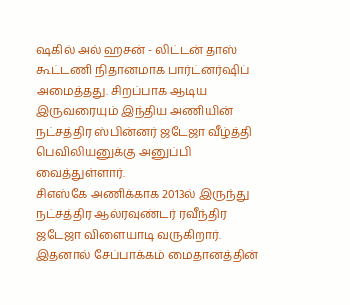ஷகில் அல் ஹசன் - லிட்டன் தாஸ் கூட்டணி நிதானமாக பார்ட்னர்ஷிப் அமைத்தது. சிறப்பாக ஆடிய இருவரையும் இந்திய அணியின் நட்சத்திர ஸ்பின்னர் ஜடேஜா வீழ்த்தி பெவிலியனுக்கு அனுப்பி வைத்துள்ளார்.
சிஎஸ்கே அணிக்காக 2013ல் இருந்து நட்சத்திர ஆல்ரவுண்டர் ரவீந்திர ஜடேஜா விளையாடி வருகிறார். இதனால் சேப்பாக்கம் மைதானத்தின்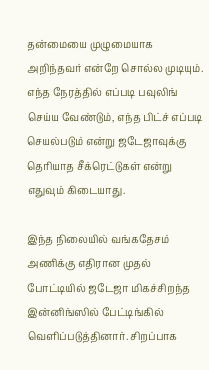தன்மையை முழுமையாக அறிந்தவர் என்றே சொல்ல முடியும். எந்த நேரத்தில் எப்படி பவுலிங் செய்ய வேண்டும், எந்த பிட்ச் எப்படி செயல்படும் என்று ஜடேஜாவுக்கு தெரியாத சீக்ரெட்டுகள் என்று எதுவும் கிடையாது.

இந்த நிலையில் வங்கதேசம் அணிக்கு எதிரான முதல் போட்டியில் ஜடேஜா மிகச்சிறந்த இன்னிங்ஸில் பேட்டிங்கில் வெளிப்படுத்தினார். சிறப்பாக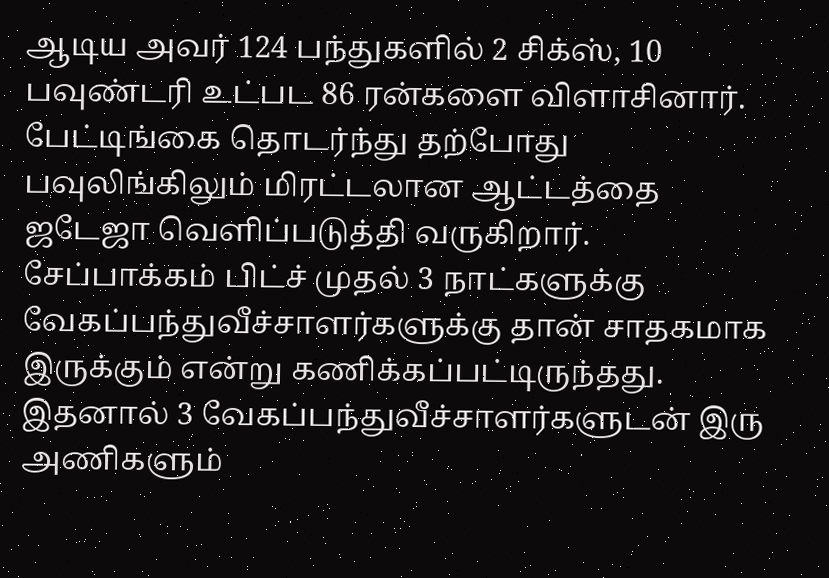ஆடிய அவர் 124 பந்துகளில் 2 சிக்ஸ், 10 பவுண்டரி உட்பட 86 ரன்களை விளாசினார். பேட்டிங்கை தொடர்ந்து தற்போது பவுலிங்கிலும் மிரட்டலான ஆட்டத்தை ஜடேஜா வெளிப்படுத்தி வருகிறார்.
சேப்பாக்கம் பிட்ச் முதல் 3 நாட்களுக்கு வேகப்பந்துவீச்சாளர்களுக்கு தான் சாதகமாக இருக்கும் என்று கணிக்கப்பட்டிருந்தது. இதனால் 3 வேகப்பந்துவீச்சாளர்களுடன் இரு அணிகளும்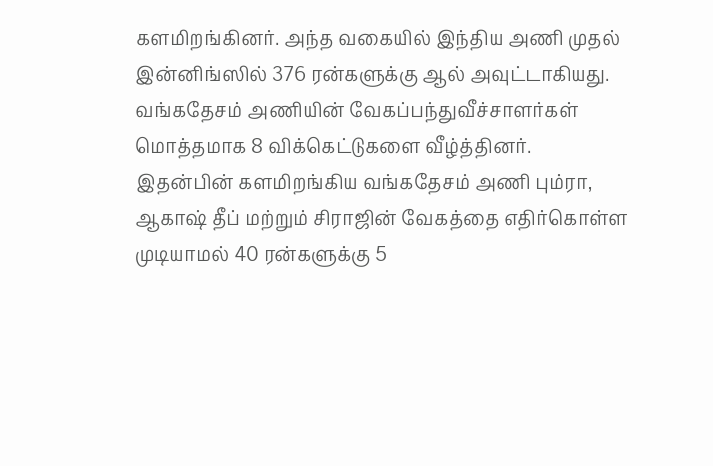களமிறங்கினர். அந்த வகையில் இந்திய அணி முதல் இன்னிங்ஸில் 376 ரன்களுக்கு ஆல் அவுட்டாகியது. வங்கதேசம் அணியின் வேகப்பந்துவீச்சாளர்கள் மொத்தமாக 8 விக்கெட்டுகளை வீழ்த்தினர்.
இதன்பின் களமிறங்கிய வங்கதேசம் அணி பும்ரா, ஆகாஷ் தீப் மற்றும் சிராஜின் வேகத்தை எதிர்கொள்ள முடியாமல் 40 ரன்களுக்கு 5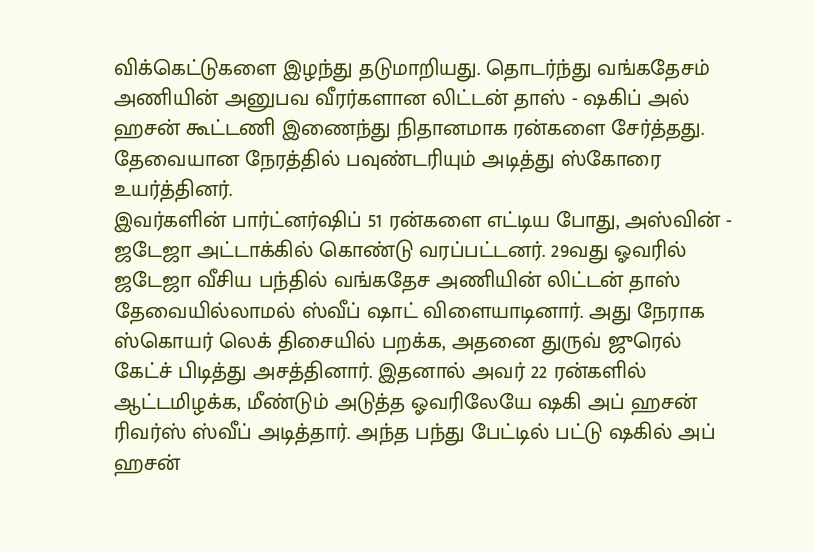விக்கெட்டுகளை இழந்து தடுமாறியது. தொடர்ந்து வங்கதேசம் அணியின் அனுபவ வீரர்களான லிட்டன் தாஸ் - ஷகிப் அல் ஹசன் கூட்டணி இணைந்து நிதானமாக ரன்களை சேர்த்தது. தேவையான நேரத்தில் பவுண்டரியும் அடித்து ஸ்கோரை உயர்த்தினர்.
இவர்களின் பார்ட்னர்ஷிப் 51 ரன்களை எட்டிய போது, அஸ்வின் - ஜடேஜா அட்டாக்கில் கொண்டு வரப்பட்டனர். 29வது ஓவரில் ஜடேஜா வீசிய பந்தில் வங்கதேச அணியின் லிட்டன் தாஸ் தேவையில்லாமல் ஸ்வீப் ஷாட் விளையாடினார். அது நேராக ஸ்கொயர் லெக் திசையில் பறக்க, அதனை துருவ் ஜுரெல் கேட்ச் பிடித்து அசத்தினார். இதனால் அவர் 22 ரன்களில் ஆட்டமிழக்க, மீண்டும் அடுத்த ஓவரிலேயே ஷகி அப் ஹசன் ரிவர்ஸ் ஸ்வீப் அடித்தார். அந்த பந்து பேட்டில் பட்டு ஷகில் அப் ஹசன்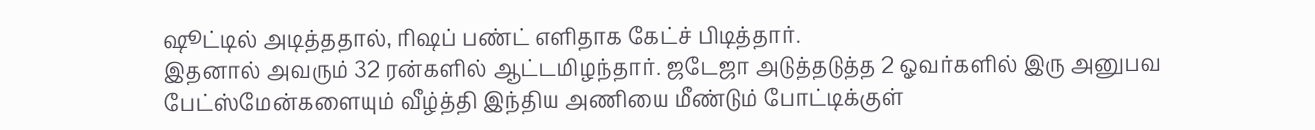ஷூட்டில் அடித்ததால், ரிஷப் பண்ட் எளிதாக கேட்ச் பிடித்தார்.
இதனால் அவரும் 32 ரன்களில் ஆட்டமிழந்தார். ஜடேஜா அடுத்தடுத்த 2 ஓவர்களில் இரு அனுபவ பேட்ஸ்மேன்களையும் வீழ்த்தி இந்திய அணியை மீண்டும் போட்டிக்குள்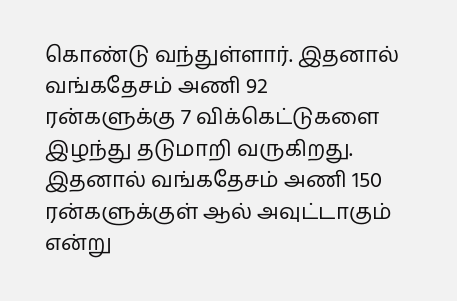கொண்டு வந்துள்ளார். இதனால் வங்கதேசம் அணி 92 ரன்களுக்கு 7 விக்கெட்டுகளை இழந்து தடுமாறி வருகிறது. இதனால் வங்கதேசம் அணி 150 ரன்களுக்குள் ஆல் அவுட்டாகும் என்று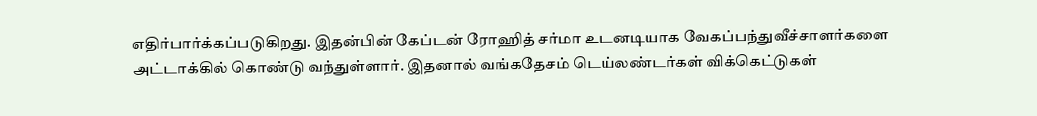எதிர்பார்க்கப்படுகிறது. இதன்பின் கேப்டன் ரோஹித் சர்மா உடனடியாக வேகப்பந்துவீச்சாளர்களை அட்டாக்கில் கொண்டு வந்துள்ளார். இதனால் வங்கதேசம் டெய்லண்டர்கள் விக்கெட்டுகள்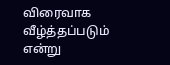விரைவாக வீழ்த்தப்படும் என்று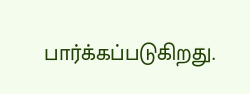பார்க்கப்படுகிறது.